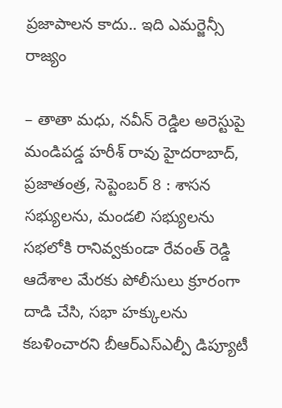ప్రజాపాలన కాదు.. ఇది ఎమర్జెన్సీ రాజ్యం

– తాతా మధు, నవీన్ రెడ్డిల అరెస్టుపై మండిపడ్డ హరీశ్ రావు హైదరాబాద్, ప్రజాతంత్ర, సెప్టెంబర్ 8 : శాసన సభ్యులను, మండలి సభ్యులను సభలోకి రానివ్వకుండా రేవంత్ రెడ్డి ఆదేశాల మేరకు పోలీసులు క్రూరంగా దాడి చేసి, సభా హక్కులను కబళించారని బీఆర్ఎస్ఎల్పీ డిప్యూటీ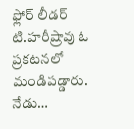ఫ్లోర్ లీడర్ టి.హరీష్రావు ఓ ప్రకటనలో మండిపడ్డారు. నేడు…